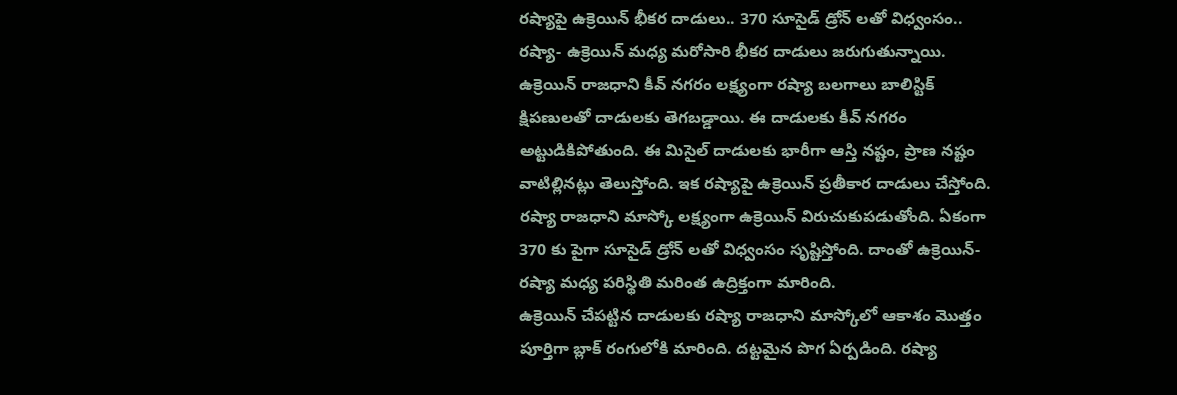రష్యాపై ఉక్రెయిన్ భీకర దాడులు.. 370 సూసైడ్ డ్రోన్ లతో విధ్వంసం..
రష్యా- ఉక్రెయిన్ మధ్య మరోసారి భీకర దాడులు జరుగుతున్నాయి. ఉక్రెయిన్ రాజధాని కీవ్ నగరం లక్ష్యంగా రష్యా బలగాలు బాలిస్టిక్ క్షిపణులతో దాడులకు తెగబడ్డాయి. ఈ దాడులకు కీవ్ నగరం అట్టుడికిపోతుంది. ఈ మిసైల్ దాడులకు భారీగా ఆస్తి నష్టం, ప్రాణ నష్టం వాటిల్లినట్లు తెలుస్తోంది. ఇక రష్యాపై ఉక్రెయిన్ ప్రతీకార దాడులు చేస్తోంది. రష్యా రాజధాని మాస్కో లక్ష్యంగా ఉక్రెయిన్ విరుచుకుపడుతోంది. ఏకంగా 370 కు పైగా సూసైడ్ డ్రోన్ లతో విధ్వంసం సృష్టిస్తోంది. దాంతో ఉక్రెయిన్- రష్యా మధ్య పరిస్థితి మరింత ఉద్రిక్తంగా మారింది.
ఉక్రెయిన్ చేపట్టిన దాడులకు రష్యా రాజధాని మాస్కోలో ఆకాశం మొత్తం పూర్తిగా బ్లాక్ రంగులోకి మారింది. దట్టమైన పొగ ఏర్పడింది. రష్యా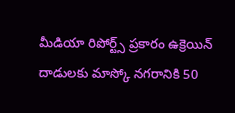మీడియా రిపోర్ట్స్ ప్రకారం ఉక్రెయిన్ దాడులకు మాస్కో నగరానికి 50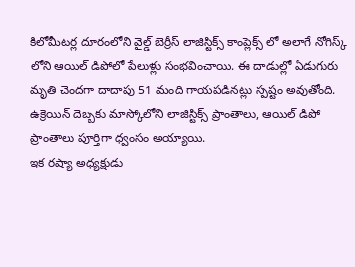కిలోమీటర్ల దూరంలోని వైల్డ్ బెర్రీస్ లాజిస్టిక్స్ కాంప్లెక్స్ లో అలాగే నోగిస్క్ లోని ఆయిల్ డిపోలో పేలుళ్లు సంభవించాయి. ఈ దాడుల్లో ఏడుగురు మృతి చెందగా దాదాపు 51 మంది గాయపడినట్లు స్పష్టం అవుతోంది. ఉక్రెయిన్ దెబ్బకు మాస్కోలోని లాజిస్టిక్స్ ప్రాంతాలు, ఆయిల్ డిపో ప్రాంతాలు పూర్తిగా ధ్వంసం అయ్యాయి.
ఇక రష్యా అధ్యక్షుడు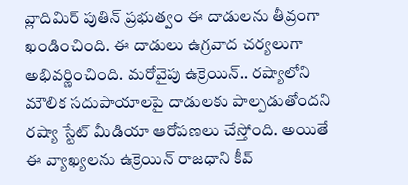వ్లాదిమిర్ పుతిన్ ప్రభుత్వం ఈ దాడులను తీవ్రంగా ఖండించింది. ఈ దాడులు ఉగ్రవాద చర్యలుగా అభివర్ణించింది. మరోవైపు ఉక్రెయిన్.. రష్యాలోని మౌలిక సదుపాయాలపై దాడులకు పాల్పడుతోందని రష్యా స్టేట్ మీడియా ఆరోపణలు చేస్తోంది. అయితే ఈ వ్యాఖ్యలను ఉక్రెయిన్ రాజధాని కీవ్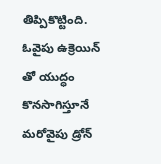తిప్పికొట్టింది. ఓవైపు ఉక్రెయిన్ తో యుద్ధం కొనసాగిస్తూనే మరోవైపు డ్రోన్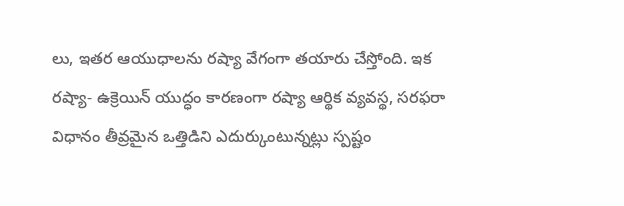లు, ఇతర ఆయుధాలను రష్యా వేగంగా తయారు చేస్తోంది. ఇక రష్యా- ఉక్రెయిన్ యుద్ధం కారణంగా రష్యా ఆర్థిక వ్యవస్థ, సరఫరా విధానం తీవ్రమైన ఒత్తిడిని ఎదుర్కుంటున్నట్లు స్పష్టం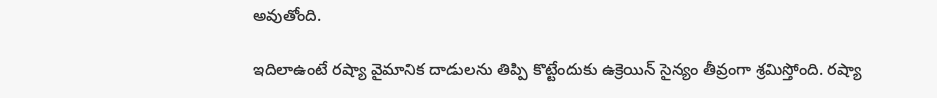అవుతోంది.

ఇదిలాఉంటే రష్యా వైమానిక దాడులను తిప్పి కొట్టేందుకు ఉక్రెయిన్ సైన్యం తీవ్రంగా శ్రమిస్తోంది. రష్యా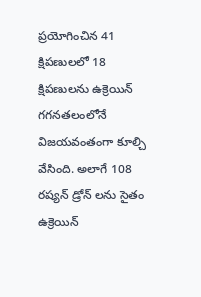ప్రయోగించిన 41 క్షిపణులలో 18 క్షిపణులను ఉక్రెయిన్ గగనతలంలోనే విజయవంతంగా కూల్చి వేసింది. అలాగే 108 రష్యన్ డ్రోన్ లను సైతం ఉక్రెయిన్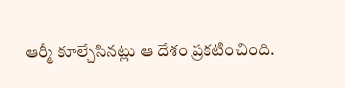ఆర్మీ కూల్చేసినట్లు ఆ దేశం ప్రకటించింది.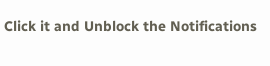Click it and Unblock the Notifications